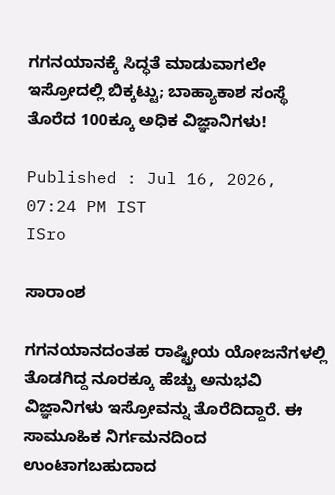ಗಗನಯಾನಕ್ಕೆ ಸಿದ್ಧತೆ ಮಾಡುವಾಗಲೇ ಇಸ್ರೋದಲ್ಲಿ ಬಿಕ್ಕಟ್ಟು; ಬಾಹ್ಯಾಕಾಶ ಸಂಸ್ಥೆ ತೊರೆದ 100ಕ್ಕೂ ಅಧಿಕ ವಿಜ್ಞಾನಿಗಳು!

Published : Jul 16, 2026, 07:24 PM IST
ISro

ಸಾರಾಂಶ

ಗಗನಯಾನದಂತಹ ರಾಷ್ಟ್ರೀಯ ಯೋಜನೆಗಳಲ್ಲಿ ತೊಡಗಿದ್ದ ನೂರಕ್ಕೂ ಹೆಚ್ಚು ಅನುಭವಿ ವಿಜ್ಞಾನಿಗಳು ಇಸ್ರೋವನ್ನು ತೊರೆದಿದ್ದಾರೆ. ಈ ಸಾಮೂಹಿಕ ನಿರ್ಗಮನದಿಂದ ಉಂಟಾಗಬಹುದಾದ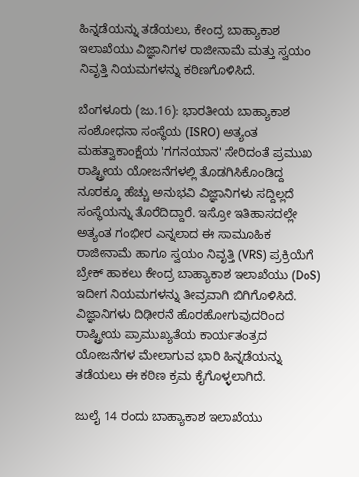ಹಿನ್ನಡೆಯನ್ನು ತಡೆಯಲು, ಕೇಂದ್ರ ಬಾಹ್ಯಾಕಾಶ ಇಲಾಖೆಯು ವಿಜ್ಞಾನಿಗಳ ರಾಜೀನಾಮೆ ಮತ್ತು ಸ್ವಯಂ ನಿವೃತ್ತಿ ನಿಯಮಗಳನ್ನು ಕಠಿಣಗೊಳಿಸಿದೆ.

ಬೆಂಗಳೂರು (ಜು.16): ಭಾರತೀಯ ಬಾಹ್ಯಾಕಾಶ ಸಂಶೋಧನಾ ಸಂಸ್ಥೆಯ (ISRO) ಅತ್ಯಂತ ಮಹತ್ವಾಕಾಂಕ್ಷೆಯ 'ಗಗನಯಾನ' ಸೇರಿದಂತೆ ಪ್ರಮುಖ ರಾಷ್ಟ್ರೀಯ ಯೋಜನೆಗಳಲ್ಲಿ ತೊಡಗಿಸಿಕೊಂಡಿದ್ದ ನೂರಕ್ಕೂ ಹೆಚ್ಚು ಅನುಭವಿ ವಿಜ್ಞಾನಿಗಳು ಸದ್ದಿಲ್ಲದೆ ಸಂಸ್ಥೆಯನ್ನು ತೊರೆದಿದ್ದಾರೆ. ಇಸ್ರೋ ಇತಿಹಾಸದಲ್ಲೇ ಅತ್ಯಂತ ಗಂಭೀರ ಎನ್ನಲಾದ ಈ ಸಾಮೂಹಿಕ ರಾಜೀನಾಮೆ ಹಾಗೂ ಸ್ವಯಂ ನಿವೃತ್ತಿ (VRS) ಪ್ರಕ್ರಿಯೆಗೆ ಬ್ರೇಕ್ ಹಾಕಲು ಕೇಂದ್ರ ಬಾಹ್ಯಾಕಾಶ ಇಲಾಖೆಯು (DoS) ಇದೀಗ ನಿಯಮಗಳನ್ನು ತೀವ್ರವಾಗಿ ಬಿಗಿಗೊಳಿಸಿದೆ. ವಿಜ್ಞಾನಿಗಳು ದಿಢೀರನೆ ಹೊರಹೋಗುವುದರಿಂದ ರಾಷ್ಟ್ರೀಯ ಪ್ರಾಮುಖ್ಯತೆಯ ಕಾರ್ಯತಂತ್ರದ ಯೋಜನೆಗಳ ಮೇಲಾಗುವ ಭಾರಿ ಹಿನ್ನಡೆಯನ್ನು ತಡೆಯಲು ಈ ಕಠಿಣ ಕ್ರಮ ಕೈಗೊಳ್ಳಲಾಗಿದೆ.

ಜುಲೈ 14 ರಂದು ಬಾಹ್ಯಾಕಾಶ ಇಲಾಖೆಯು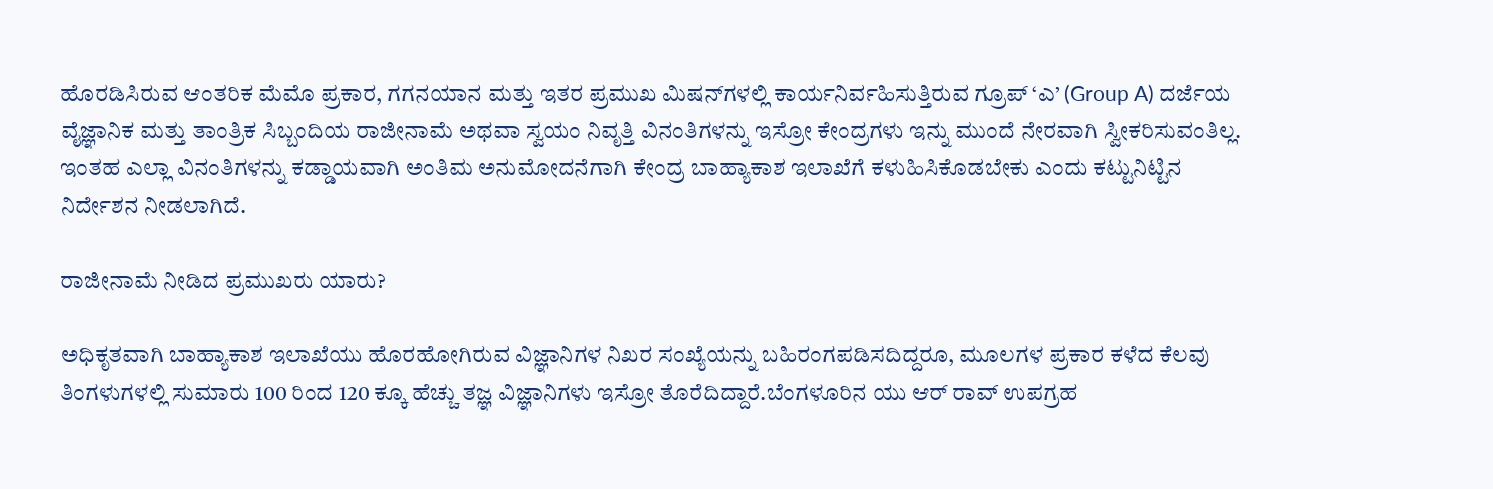ಹೊರಡಿಸಿರುವ ಆಂತರಿಕ ಮೆಮೊ ಪ್ರಕಾರ, ಗಗನಯಾನ ಮತ್ತು ಇತರ ಪ್ರಮುಖ ಮಿಷನ್‌ಗಳಲ್ಲಿ ಕಾರ್ಯನಿರ್ವಹಿಸುತ್ತಿರುವ ಗ್ರೂಪ್ ‘ಎ’ (Group A) ದರ್ಜೆಯ ವೈಜ್ಞಾನಿಕ ಮತ್ತು ತಾಂತ್ರಿಕ ಸಿಬ್ಬಂದಿಯ ರಾಜೀನಾಮೆ ಅಥವಾ ಸ್ವಯಂ ನಿವೃತ್ತಿ ವಿನಂತಿಗಳನ್ನು ಇಸ್ರೋ ಕೇಂದ್ರಗಳು ಇನ್ನು ಮುಂದೆ ನೇರವಾಗಿ ಸ್ವೀಕರಿಸುವಂತಿಲ್ಲ. ಇಂತಹ ಎಲ್ಲಾ ವಿನಂತಿಗಳನ್ನು ಕಡ್ಡಾಯವಾಗಿ ಅಂತಿಮ ಅನುಮೋದನೆಗಾಗಿ ಕೇಂದ್ರ ಬಾಹ್ಯಾಕಾಶ ಇಲಾಖೆಗೆ ಕಳುಹಿಸಿಕೊಡಬೇಕು ಎಂದು ಕಟ್ಟುನಿಟ್ಟಿನ ನಿರ್ದೇಶನ ನೀಡಲಾಗಿದೆ.

ರಾಜೀನಾಮೆ ನೀಡಿದ ಪ್ರಮುಖರು ಯಾರು?

ಅಧಿಕೃತವಾಗಿ ಬಾಹ್ಯಾಕಾಶ ಇಲಾಖೆಯು ಹೊರಹೋಗಿರುವ ವಿಜ್ಞಾನಿಗಳ ನಿಖರ ಸಂಖ್ಯೆಯನ್ನು ಬಹಿರಂಗಪಡಿಸದಿದ್ದರೂ, ಮೂಲಗಳ ಪ್ರಕಾರ ಕಳೆದ ಕೆಲವು ತಿಂಗಳುಗಳಲ್ಲಿ ಸುಮಾರು 100 ರಿಂದ 120 ಕ್ಕೂ ಹೆಚ್ಚು ತಜ್ಞ ವಿಜ್ಞಾನಿಗಳು ಇಸ್ರೋ ತೊರೆದಿದ್ದಾರೆ.ಬೆಂಗಳೂರಿನ ಯು ಆರ್ ರಾವ್ ಉಪಗ್ರಹ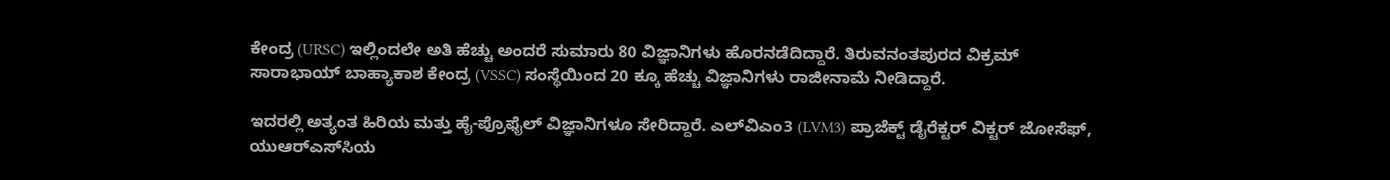ಕೇಂದ್ರ (URSC) ಇಲ್ಲಿಂದಲೇ ಅತಿ ಹೆಚ್ಚು ಅಂದರೆ ಸುಮಾರು 80 ವಿಜ್ಞಾನಿಗಳು ಹೊರನಡೆದಿದ್ದಾರೆ. ತಿರುವನಂತಪುರದ ವಿಕ್ರಮ್ ಸಾರಾಭಾಯ್ ಬಾಹ್ಯಾಕಾಶ ಕೇಂದ್ರ (VSSC) ಸಂಸ್ಥೆಯಿಂದ 20 ಕ್ಕೂ ಹೆಚ್ಚು ವಿಜ್ಞಾನಿಗಳು ರಾಜೀನಾಮೆ ನೀಡಿದ್ದಾರೆ.

ಇದರಲ್ಲಿ ಅತ್ಯಂತ ಹಿರಿಯ ಮತ್ತು ಹೈ-ಪ್ರೊಫೈಲ್ ವಿಜ್ಞಾನಿಗಳೂ ಸೇರಿದ್ದಾರೆ. ಎಲ್‌ವಿಎಂ3 (LVM3) ಪ್ರಾಜೆಕ್ಟ್ ಡೈರೆಕ್ಟರ್ ವಿಕ್ಟರ್ ಜೋಸೆಫ್, ಯುಆರ್‌ಎಸ್‌ಸಿಯ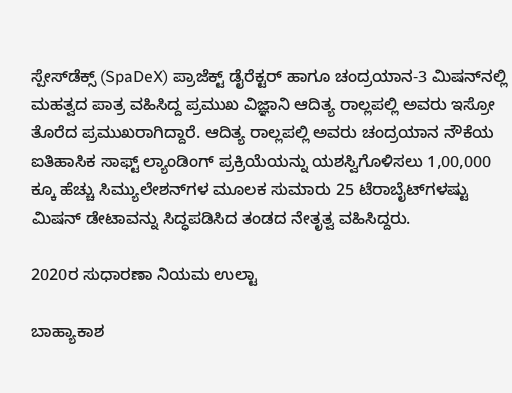ಸ್ಪೇಸ್‌ಡೆಕ್ಸ್ (SpaDeX) ಪ್ರಾಜೆಕ್ಟ್ ಡೈರೆಕ್ಟರ್ ಹಾಗೂ ಚಂದ್ರಯಾನ-3 ಮಿಷನ್‌ನಲ್ಲಿ ಮಹತ್ವದ ಪಾತ್ರ ವಹಿಸಿದ್ದ ಪ್ರಮುಖ ವಿಜ್ಞಾನಿ ಆದಿತ್ಯ ರಾಲ್ಲಪಲ್ಲಿ ಅವರು ಇಸ್ರೋ ತೊರೆದ ಪ್ರಮುಖರಾಗಿದ್ದಾರೆ. ಆದಿತ್ಯ ರಾಲ್ಲಪಲ್ಲಿ ಅವರು ಚಂದ್ರಯಾನ ನೌಕೆಯ ಐತಿಹಾಸಿಕ ಸಾಫ್ಟ್ ಲ್ಯಾಂಡಿಂಗ್ ಪ್ರಕ್ರಿಯೆಯನ್ನು ಯಶಸ್ವಿಗೊಳಿಸಲು 1,00,000 ಕ್ಕೂ ಹೆಚ್ಚು ಸಿಮ್ಯುಲೇಶನ್‌ಗಳ ಮೂಲಕ ಸುಮಾರು 25 ಟೆರಾಬೈಟ್‌ಗಳಷ್ಟು ಮಿಷನ್ ಡೇಟಾವನ್ನು ಸಿದ್ಧಪಡಿಸಿದ ತಂಡದ ನೇತೃತ್ವ ವಹಿಸಿದ್ದರು.

2020ರ ಸುಧಾರಣಾ ನಿಯಮ ಉಲ್ಟಾ

ಬಾಹ್ಯಾಕಾಶ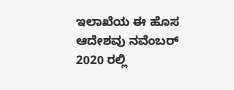ಇಲಾಖೆಯ ಈ ಹೊಸ ಆದೇಶವು ನವೆಂಬರ್ 2020 ರಲ್ಲಿ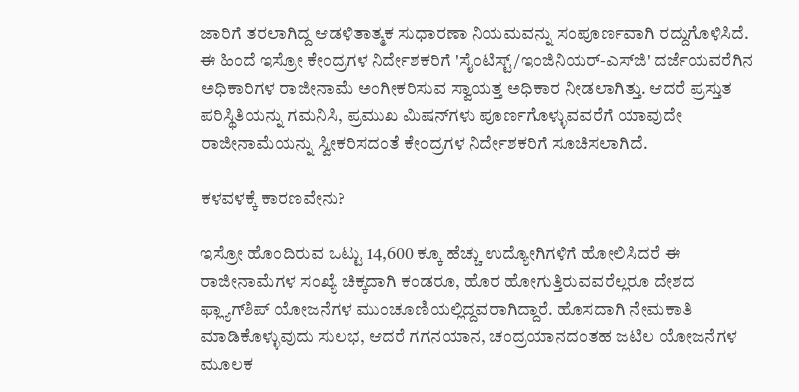ಜಾರಿಗೆ ತರಲಾಗಿದ್ದ ಆಡಳಿತಾತ್ಮಕ ಸುಧಾರಣಾ ನಿಯಮವನ್ನು ಸಂಪೂರ್ಣವಾಗಿ ರದ್ದುಗೊಳಿಸಿದೆ. ಈ ಹಿಂದೆ ಇಸ್ರೋ ಕೇಂದ್ರಗಳ ನಿರ್ದೇಶಕರಿಗೆ 'ಸೈಂಟಿಸ್ಟ್/ಇಂಜಿನಿಯರ್-ಎಸ್‌ಜಿ' ದರ್ಜೆಯವರೆಗಿನ ಅಧಿಕಾರಿಗಳ ರಾಜೀನಾಮೆ ಅಂಗೀಕರಿಸುವ ಸ್ವಾಯತ್ತ ಅಧಿಕಾರ ನೀಡಲಾಗಿತ್ತು. ಆದರೆ ಪ್ರಸ್ತುತ ಪರಿಸ್ಥಿತಿಯನ್ನು ಗಮನಿಸಿ, ಪ್ರಮುಖ ಮಿಷನ್‌ಗಳು ಪೂರ್ಣಗೊಳ್ಳುವವರೆಗೆ ಯಾವುದೇ ರಾಜೀನಾಮೆಯನ್ನು ಸ್ವೀಕರಿಸದಂತೆ ಕೇಂದ್ರಗಳ ನಿರ್ದೇಶಕರಿಗೆ ಸೂಚಿಸಲಾಗಿದೆ.

ಕಳವಳಕ್ಕೆ ಕಾರಣವೇನು?

ಇಸ್ರೋ ಹೊಂದಿರುವ ಒಟ್ಟು 14,600 ಕ್ಕೂ ಹೆಚ್ಚು ಉದ್ಯೋಗಿಗಳಿಗೆ ಹೋಲಿಸಿದರೆ ಈ ರಾಜೀನಾಮೆಗಳ ಸಂಖ್ಯೆ ಚಿಕ್ಕದಾಗಿ ಕಂಡರೂ, ಹೊರ ಹೋಗುತ್ತಿರುವವರೆಲ್ಲರೂ ದೇಶದ ಫ್ಲ್ಯಾಗ್‌ಶಿಪ್ ಯೋಜನೆಗಳ ಮುಂಚೂಣಿಯಲ್ಲಿದ್ದವರಾಗಿದ್ದಾರೆ. ಹೊಸದಾಗಿ ನೇಮಕಾತಿ ಮಾಡಿಕೊಳ್ಳುವುದು ಸುಲಭ, ಆದರೆ ಗಗನಯಾನ, ಚಂದ್ರಯಾನದಂತಹ ಜಟಿಲ ಯೋಜನೆಗಳ ಮೂಲಕ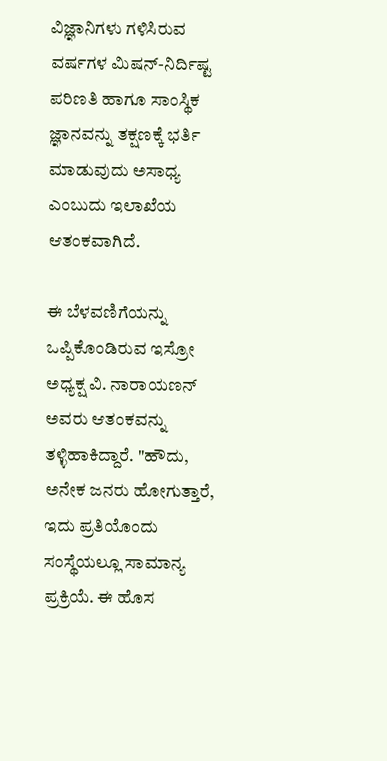ವಿಜ್ಞಾನಿಗಳು ಗಳಿಸಿರುವ ವರ್ಷಗಳ ಮಿಷನ್-ನಿರ್ದಿಷ್ಟ ಪರಿಣತಿ ಹಾಗೂ ಸಾಂಸ್ಥಿಕ ಜ್ಞಾನವನ್ನು ತಕ್ಷಣಕ್ಕೆ ಭರ್ತಿ ಮಾಡುವುದು ಅಸಾಧ್ಯ ಎಂಬುದು ಇಲಾಖೆಯ ಆತಂಕವಾಗಿದೆ.

ಈ ಬೆಳವಣಿಗೆಯನ್ನು ಒಪ್ಪಿಕೊಂಡಿರುವ ಇಸ್ರೋ ಅಧ್ಯಕ್ಷ ವಿ. ನಾರಾಯಣನ್ ಅವರು ಆತಂಕವನ್ನು ತಳ್ಳಿಹಾಕಿದ್ದಾರೆ. "ಹೌದು, ಅನೇಕ ಜನರು ಹೋಗುತ್ತಾರೆ, ಇದು ಪ್ರತಿಯೊಂದು ಸಂಸ್ಥೆಯಲ್ಲೂ ಸಾಮಾನ್ಯ ಪ್ರಕ್ರಿಯೆ. ಈ ಹೊಸ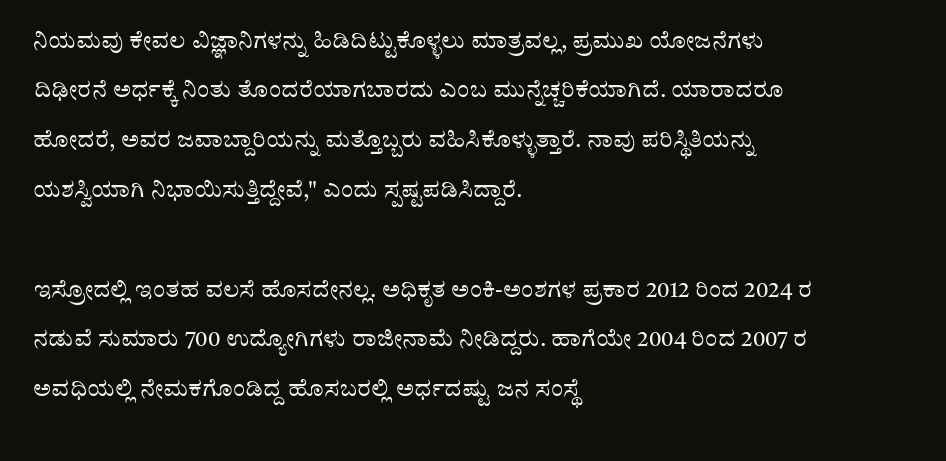ನಿಯಮವು ಕೇವಲ ವಿಜ್ಞಾನಿಗಳನ್ನು ಹಿಡಿದಿಟ್ಟುಕೊಳ್ಳಲು ಮಾತ್ರವಲ್ಲ, ಪ್ರಮುಖ ಯೋಜನೆಗಳು ದಿಢೀರನೆ ಅರ್ಧಕ್ಕೆ ನಿಂತು ತೊಂದರೆಯಾಗಬಾರದು ಎಂಬ ಮುನ್ನೆಚ್ಚರಿಕೆಯಾಗಿದೆ. ಯಾರಾದರೂ ಹೋದರೆ, ಅವರ ಜವಾಬ್ದಾರಿಯನ್ನು ಮತ್ತೊಬ್ಬರು ವಹಿಸಿಕೊಳ್ಳುತ್ತಾರೆ. ನಾವು ಪರಿಸ್ಥಿತಿಯನ್ನು ಯಶಸ್ವಿಯಾಗಿ ನಿಭಾಯಿಸುತ್ತಿದ್ದೇವೆ," ಎಂದು ಸ್ಪಷ್ಟಪಡಿಸಿದ್ದಾರೆ.

ಇಸ್ರೋದಲ್ಲಿ ಇಂತಹ ವಲಸೆ ಹೊಸದೇನಲ್ಲ. ಅಧಿಕೃತ ಅಂಕಿ-ಅಂಶಗಳ ಪ್ರಕಾರ 2012 ರಿಂದ 2024 ರ ನಡುವೆ ಸುಮಾರು 700 ಉದ್ಯೋಗಿಗಳು ರಾಜೀನಾಮೆ ನೀಡಿದ್ದರು. ಹಾಗೆಯೇ 2004 ರಿಂದ 2007 ರ ಅವಧಿಯಲ್ಲಿ ನೇಮಕಗೊಂಡಿದ್ದ ಹೊಸಬರಲ್ಲಿ ಅರ್ಧದಷ್ಟು ಜನ ಸಂಸ್ಥೆ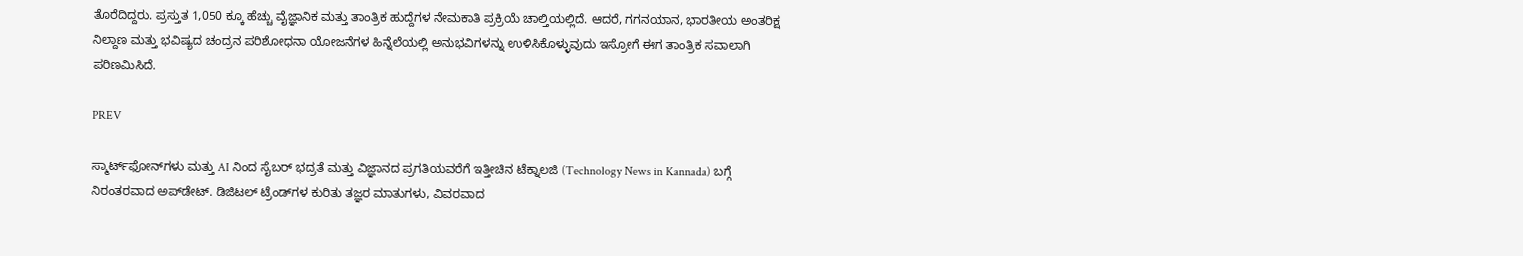ತೊರೆದಿದ್ದರು. ಪ್ರಸ್ತುತ 1,050 ಕ್ಕೂ ಹೆಚ್ಚು ವೈಜ್ಞಾನಿಕ ಮತ್ತು ತಾಂತ್ರಿಕ ಹುದ್ದೆಗಳ ನೇಮಕಾತಿ ಪ್ರಕ್ರಿಯೆ ಚಾಲ್ತಿಯಲ್ಲಿದೆ. ಆದರೆ, ಗಗನಯಾನ, ಭಾರತೀಯ ಅಂತರಿಕ್ಷ ನಿಲ್ದಾಣ ಮತ್ತು ಭವಿಷ್ಯದ ಚಂದ್ರನ ಪರಿಶೋಧನಾ ಯೋಜನೆಗಳ ಹಿನ್ನೆಲೆಯಲ್ಲಿ ಅನುಭವಿಗಳನ್ನು ಉಳಿಸಿಕೊಳ್ಳುವುದು ಇಸ್ರೋಗೆ ಈಗ ತಾಂತ್ರಿಕ ಸವಾಲಾಗಿ ಪರಿಣಮಿಸಿದೆ.

PREV

ಸ್ಮಾರ್ಟ್‌ಫೋನ್‌ಗಳು ಮತ್ತು AI ನಿಂದ ಸೈಬರ್‌ ಭದ್ರತೆ ಮತ್ತು ವಿಜ್ಞಾನದ ಪ್ರಗತಿಯವರೆಗೆ ಇತ್ತೀಚಿನ ಟೆಕ್ನಾಲಜಿ (Technology News in Kannada) ಬಗ್ಗೆ ನಿರಂತರವಾದ ಅಪ್‌ಡೇಟ್‌. ಡಿಜಿಟಲ್ ಟ್ರೆಂಡ್‌ಗಳ ಕುರಿತು ತಜ್ಞರ ಮಾತುಗಳು, ವಿವರವಾದ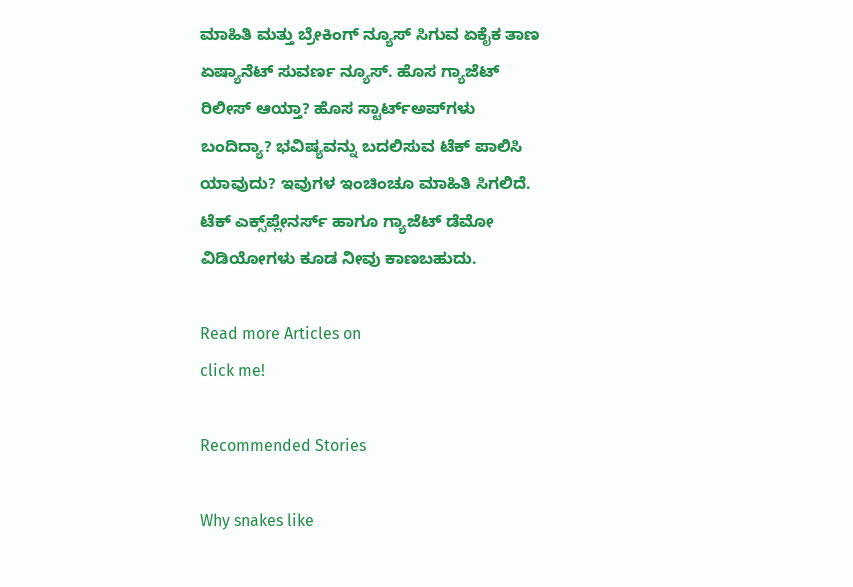ಮಾಹಿತಿ ಮತ್ತು ಬ್ರೇಕಿಂಗ್ ನ್ಯೂಸ್‌ ಸಿಗುವ ಏಕೈಕ ತಾಣ ಏಷ್ಯಾನೆಟ್‌ ಸುವರ್ಣ ನ್ಯೂಸ್‌. ಹೊಸ ಗ್ಯಾಜೆಟ್‌ ರಿಲೀಸ್‌ ಆಯ್ತಾ? ಹೊಸ ಸ್ಟಾರ್ಟ್‌ಅಪ್‌ಗಳು ಬಂದಿದ್ಯಾ? ಭವಿಷ್ಯವನ್ನು ಬದಲಿಸುವ ಟೆಕ್‌ ಪಾಲಿಸಿ ಯಾವುದು? ಇವುಗಳ ಇಂಚಿಂಚೂ ಮಾಹಿತಿ ಸಿಗಲಿದೆ. ಟೆಕ್‌ ಎಕ್ಸ್‌ಪ್ಲೇನರ್ಸ್‌ ಹಾಗೂ ಗ್ಯಾಜೆಟ್‌ ಡೆಮೋ ವಿಡಿಯೋಗಳು ಕೂಡ ನೀವು ಕಾಣಬಹುದು.

Read more Articles on
click me!

Recommended Stories

Why snakes like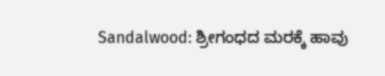Sandalwood: ಶ್ರೀಗಂಧದ ಮರಕ್ಕೆ ಹಾವು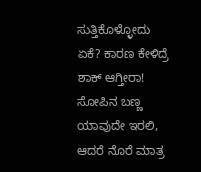ಸುತ್ತಿಕೊಳ್ಳೋದು ಏಕೆ? ಕಾರಣ ಕೇಳಿದ್ರೆ ಶಾಕ್ ಆಗ್ತೀರಾ!
ಸೋಪಿನ ಬಣ್ಣ ಯಾವುದೇ ಇರಲಿ, ಆದರೆ ನೊರೆ ಮಾತ್ರ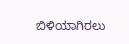ಬಿಳಿಯಾಗಿರಲು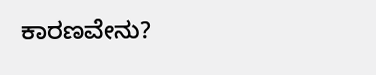ಕಾರಣವೇನು?